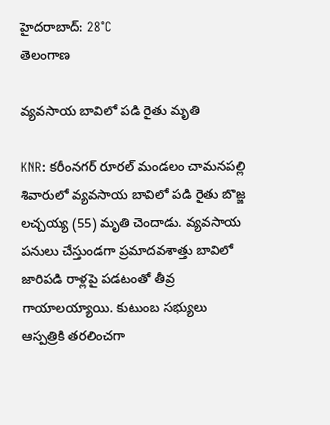హైదరాబాద్: 28°C
తెలంగాణ

వ్యవసాయ బావిలో పడి రైతు మృతి

KNR: కరీంనగర్ రూరల్ మండలం చామనపల్లి శివారులో వ్యవసాయ బావిలో పడి రైతు బొజ్జ లచ్చయ్య (55) మృతి చెందాడు. వ్యవసాయ పనులు చేస్తుండగా ప్రమాదవశాత్తు బావిలో జారిపడి రాళ్లపై పడటంతో తీవ్ర గాయాలయ్యాయి. కుటుంబ సభ్యులు ఆస్పత్రికి తరలించగా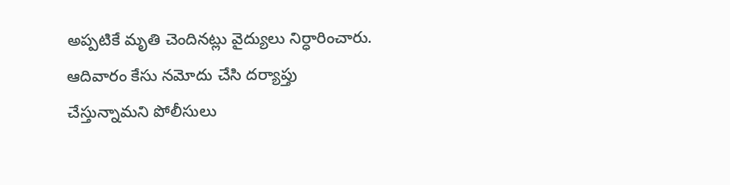అప్పటికే మృతి చెందినట్లు వైద్యులు నిర్ధారించారు. ఆదివారం కేసు నమోదు చేసి దర్యాప్తు చేస్తున్నామని పోలీసులు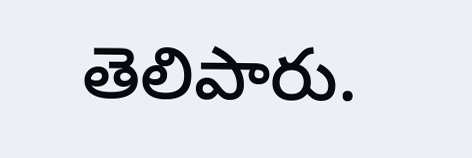తెలిపారు.